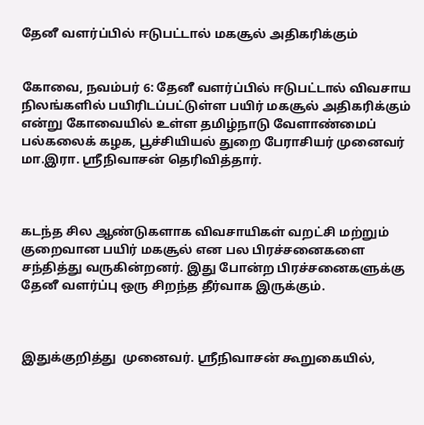தேனீ வளர்ப்பில் ஈடுபட்டால் மகசூல் அதிகரிக்கும்


கோவை, நவம்பர் 6: தேனீ வளர்ப்பில் ஈடுபட்டால் விவசாய நிலங்களில் பயிரிடப்பட்டுள்ள பயிர் மகசூல் அதிகரிக்கும் என்று கோவையில் உள்ள தமிழ்நாடு வேளாண்மைப் பல்கலைக் கழக, பூச்சியியல் துறை பேராசியர் முனைவர் மா.இரா. ஸ்ரீநிவாசன் தெரிவித்தார்.



கடந்த சில ஆண்டுகளாக விவசாயிகள் வறட்சி மற்றும் குறைவான பயிர் மகசூல் என பல பிரச்சனைகளை சந்தித்து வருகின்றனர். இது போன்ற பிரச்சனைகளுக்கு தேனீ வளர்ப்பு ஒரு சிறந்த தீர்வாக இருக்கும்.



இதுக்குறித்து  முனைவர். ஸ்ரீநிவாசன் கூறுகையில்,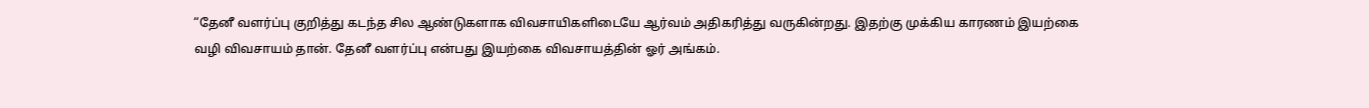“தேனீ வளர்ப்பு குறித்து கடந்த சில ஆண்டுகளாக விவசாயிகளிடையே ஆர்வம் அதிகரித்து வருகின்றது. இதற்கு முக்கிய காரணம் இயற்கை வழி விவசாயம் தான். தேனீ வளர்ப்பு என்பது இயற்கை விவசாயத்தின் ஓர் அங்கம்.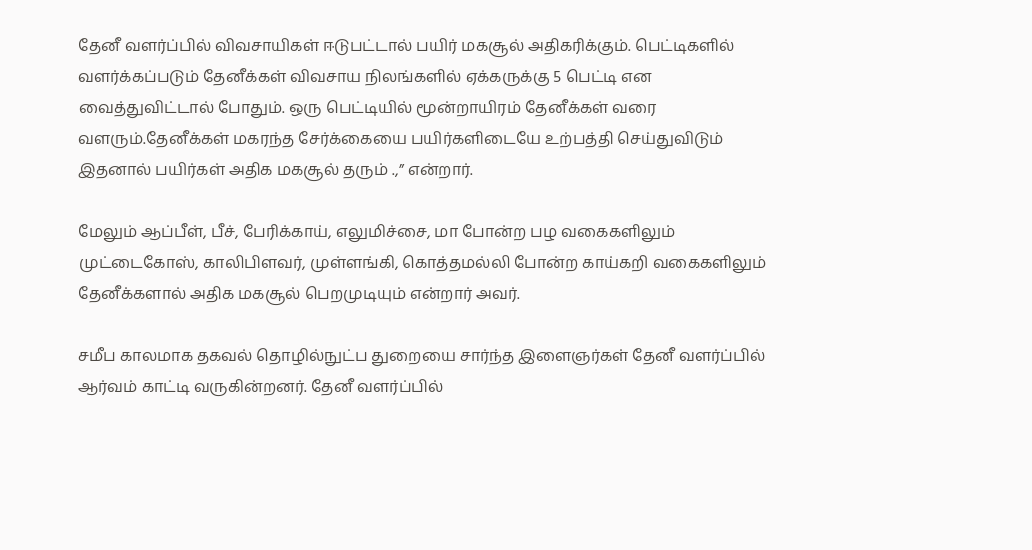தேனீ வளர்ப்பில் விவசாயிகள் ஈடுபட்டால் பயிர் மகசூல் அதிகரிக்கும். பெட்டிகளில் வளர்க்கப்படும் தேனீக்கள் விவசாய நிலங்களில் ஏக்கருக்கு 5 பெட்டி என வைத்துவிட்டால் போதும். ஒரு பெட்டியில் மூன்றாயிரம் தேனீக்கள் வரை வளரும்.தேனீக்கள் மகரந்த சேர்க்கையை பயிர்களிடையே உற்பத்தி செய்துவிடும் இதனால் பயிர்கள் அதிக மகசூல் தரும் .,” என்றார்.

மேலும் ஆப்பீள், பீச், பேரிக்காய், எலுமிச்சை, மா போன்ற பழ வகைகளிலும் முட்டைகோஸ், காலிபிளவர், முள்ளங்கி, கொத்தமல்லி போன்ற காய்கறி வகைகளிலும்  தேனீக்களால் அதிக மகசூல் பெறமுடியும் என்றார் அவர்.

சமீப காலமாக தகவல் தொழில்நுட்ப துறையை சார்ந்த இளைஞர்கள் தேனீ வளர்ப்பில் ஆர்வம் காட்டி வருகின்றனர். தேனீ வளர்ப்பில்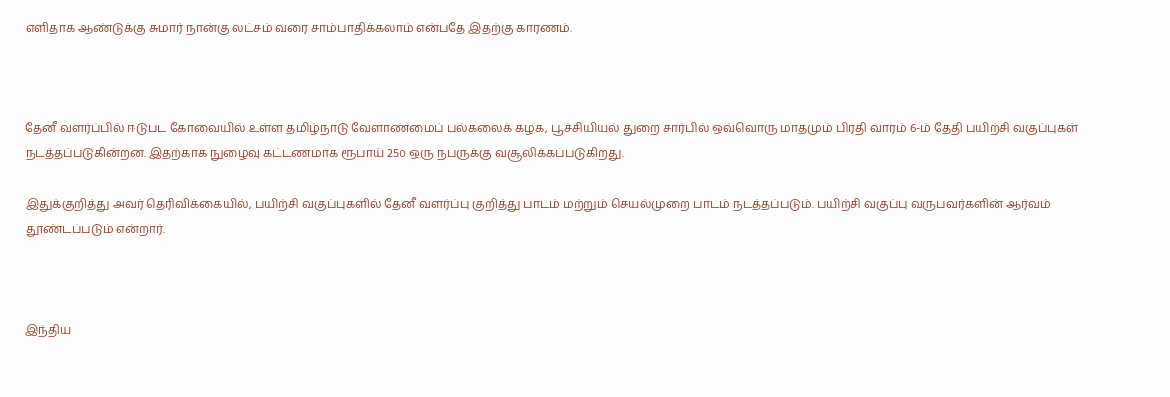எளிதாக ஆண்டுக்கு சுமார் நான்கு லட்சம் வரை சாம்பாதிக்கலாம் என்பதே இதற்கு காரணம்.



தேனீ வளர்ப்பில் ஈடுபட கோவையில் உள்ள தமிழ்நாடு வேளாண்மைப் பல்கலைக் கழக, பூச்சியியல் துறை சார்பில் ஒவ்வொரு மாதமும் பிரதி வாரம் 6-ம் தேதி பயிற்சி வகுப்புகள் நடத்தப்படுகின்றன. இதற்காக நுழைவு கட்டணமாக ரூபாய் 25௦ ஒரு நபருக்கு வசூலிக்கப்படுகிறது.

இதுக்குறித்து அவர் தெரிவிக்கையில், பயிற்சி வகுப்புகளில் தேனீ வளர்ப்பு குறித்து பாடம் மற்றும் செயல்முறை பாடம் நடத்தப்படும். பயிற்சி வகுப்பு வருபவர்களின் ஆர்வம் தூண்டப்படும் என்றார்.



இந்திய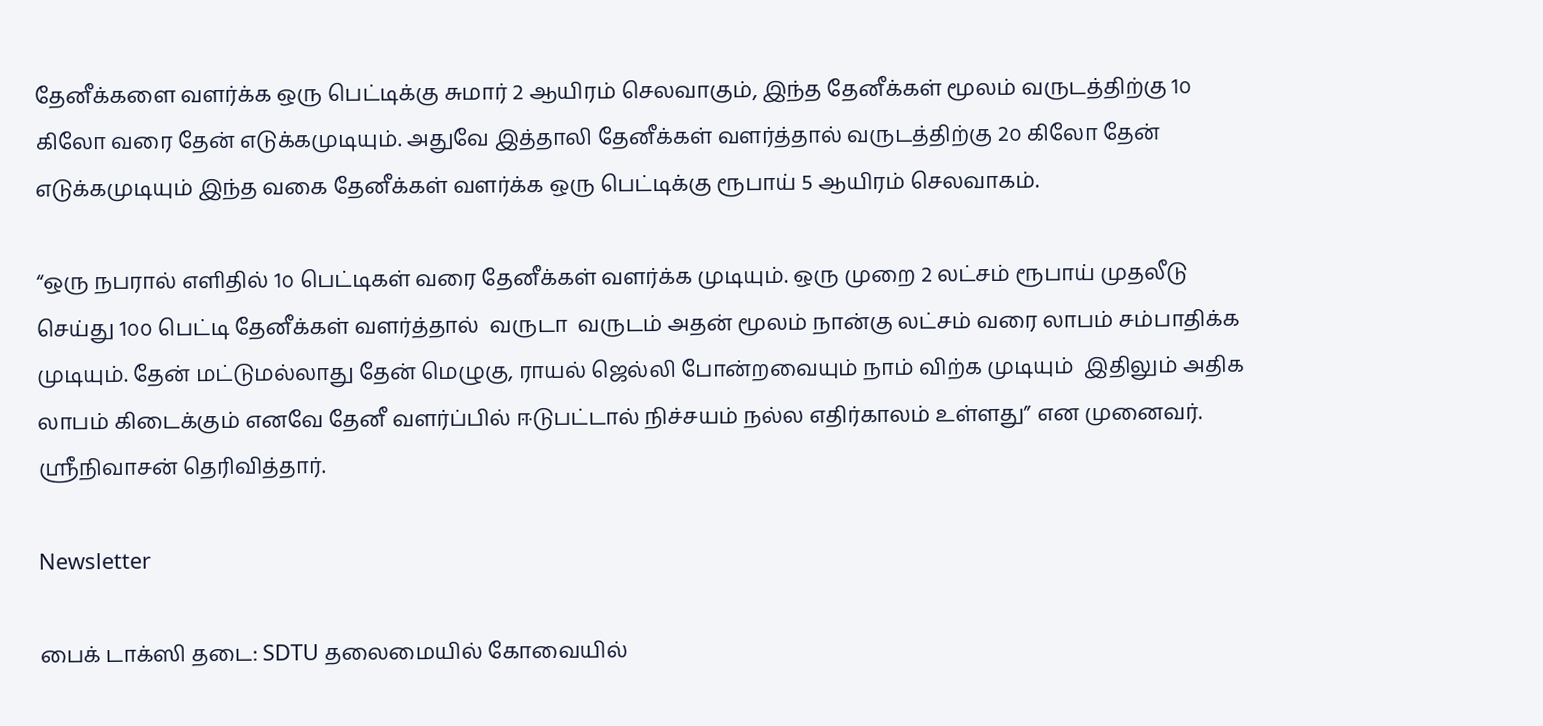தேனீக்களை வளர்க்க ஒரு பெட்டிக்கு சுமார் 2 ஆயிரம் செலவாகும், இந்த தேனீக்கள் மூலம் வருடத்திற்கு 1௦ கிலோ வரை தேன் எடுக்கமுடியும். அதுவே இத்தாலி தேனீக்கள் வளர்த்தால் வருடத்திற்கு 2௦ கிலோ தேன் எடுக்கமுடியும் இந்த வகை தேனீக்கள் வளர்க்க ஒரு பெட்டிக்கு ரூபாய் 5 ஆயிரம் செலவாகம்.

“ஒரு நபரால் எளிதில் 1௦ பெட்டிகள் வரை தேனீக்கள் வளர்க்க முடியும். ஒரு முறை 2 லட்சம் ரூபாய் முதலீடு செய்து 1௦௦ பெட்டி தேனீக்கள் வளர்த்தால்  வருடா  வருடம் அதன் மூலம் நான்கு லட்சம் வரை லாபம் சம்பாதிக்க முடியும். தேன் மட்டுமல்லாது தேன் மெழுகு, ராயல் ஜெல்லி போன்றவையும் நாம் விற்க முடியும்  இதிலும் அதிக லாபம் கிடைக்கும் எனவே தேனீ வளர்ப்பில் ஈடுபட்டால் நிச்சயம் நல்ல எதிர்காலம் உள்ளது” என முனைவர். ஸ்ரீநிவாசன் தெரிவித்தார்.

Newsletter

பைக் டாக்ஸி தடை: SDTU தலைமையில் கோவையில்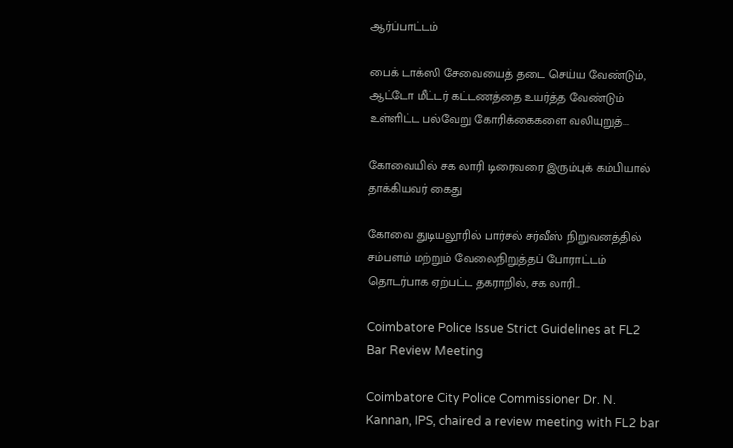ஆர்ப்பாட்டம்

பைக் டாக்ஸி சேவையைத் தடை செய்ய வேண்டும், ஆட்டோ மீட்டர் கட்டணத்தை உயர்த்த வேண்டும் உள்ளிட்ட பல்வேறு கோரிக்கைகளை வலியுறுத்...

கோவையில் சக லாரி டிரைவரை இரும்புக் கம்பியால் தாக்கியவர் கைது

கோவை துடியலூரில் பார்சல் சர்வீஸ் நிறுவனத்தில் சம்பளம் மற்றும் வேலைநிறுத்தப் போராட்டம் தொடர்பாக ஏற்பட்ட தகராறில், சக லாரி...

Coimbatore Police Issue Strict Guidelines at FL2 Bar Review Meeting

Coimbatore City Police Commissioner Dr. N. Kannan, IPS, chaired a review meeting with FL2 bar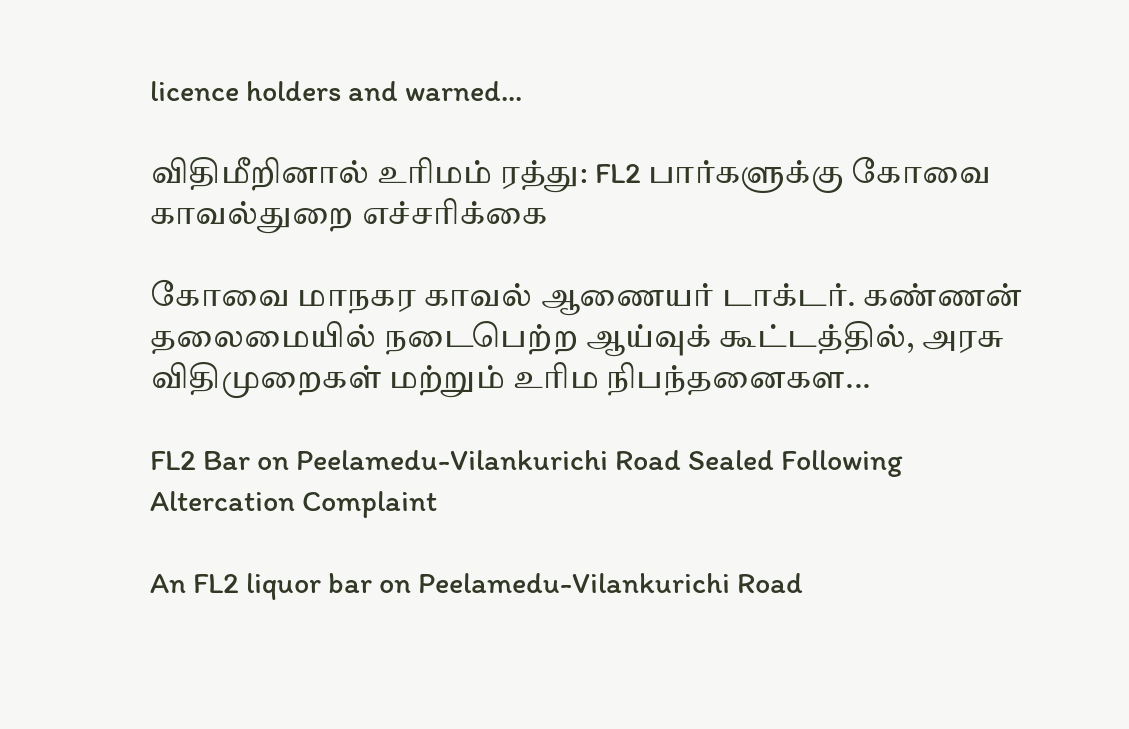licence holders and warned...

விதிமீறினால் உரிமம் ரத்து: FL2 பார்களுக்கு கோவை காவல்துறை எச்சரிக்கை

கோவை மாநகர காவல் ஆணையர் டாக்டர். கண்ணன் தலைமையில் நடைபெற்ற ஆய்வுக் கூட்டத்தில், அரசு விதிமுறைகள் மற்றும் உரிம நிபந்தனைகள...

FL2 Bar on Peelamedu-Vilankurichi Road Sealed Following Altercation Complaint

An FL2 liquor bar on Peelamedu-Vilankurichi Road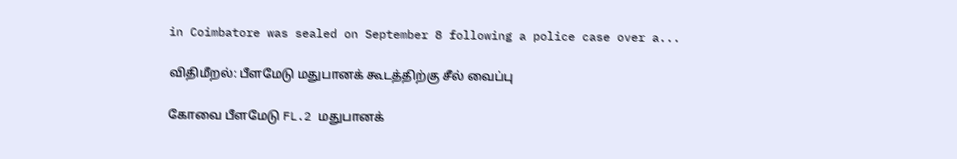in Coimbatore was sealed on September 8 following a police case over a...

விதிமீறல்: பீளமேடு மதுபானக் கூடத்திற்கு சீல் வைப்பு

கோவை பீளமேடு FL.2 மதுபானக்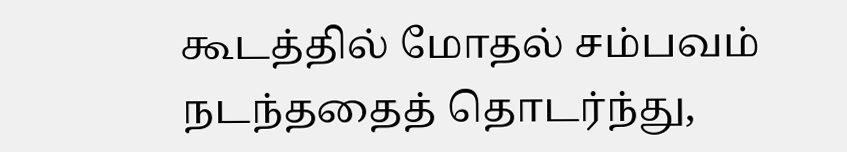கூடத்தில் மோதல் சம்பவம் நடந்ததைத் தொடர்ந்து,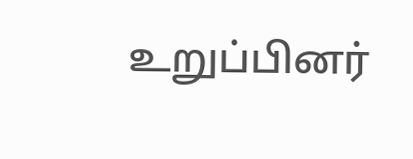உறுப்பினர்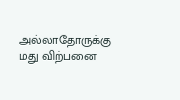அல்லாதோருக்கு மது விற்பனை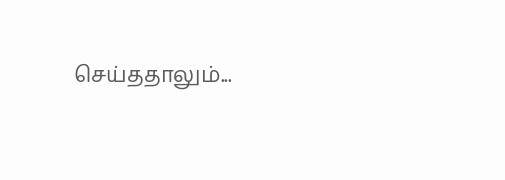செய்ததாலும்...